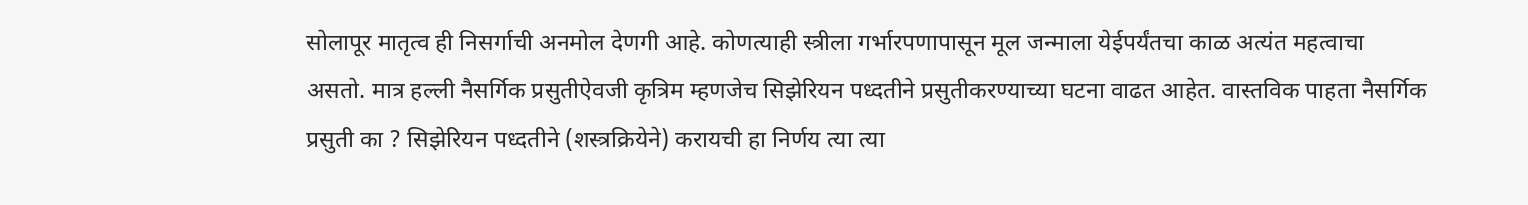सोलापूर मातृत्व ही निसर्गाची अनमोल देणगी आहे. कोणत्याही स्त्रीला गर्भारपणापासून मूल जन्माला येईपर्यंतचा काळ अत्यंत महत्वाचा असतो. मात्र हल्ली नैसर्गिक प्रसुतीऐवजी कृत्रिम म्हणजेच सिझेरियन पध्दतीने प्रसुतीकरण्याच्या घटना वाढत आहेत. वास्तविक पाहता नैसर्गिक प्रसुती का ? सिझेरियन पध्दतीने (शस्त्रक्रियेने) करायची हा निर्णय त्या त्या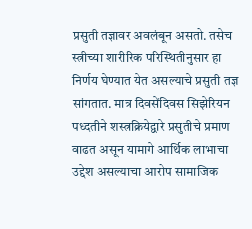प्रसुती तज्ञावर अवलंबून असतो. तसेच स्त्रीच्या शारीरिक परिस्थितीनुसार हा निर्णय घेण्यात येत असल्याचे प्रसुती तज्ञ सांगतात. मात्र दिवसेंदिवस सिझेरियन पध्दतीने शस्त्रक्रियेद्वारे प्रसुतीचे प्रमाण वाढत असून यामागे आर्थिक लाभाचा उद्देश असल्याचा आरोप सामाजिक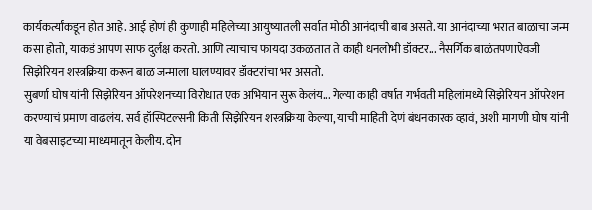कार्यकर्त्यांकडून होत आहे. आई होणं ही कुणाही महिलेच्या आयुष्यातली सर्वात मोठी आनंदाची बाब असते. या आनंदाच्या भरात बाळाचा जन्म कसा होतो, याकडं आपण साफ दुर्लक्ष करतो. आणि त्याचाच फायदा उकळतात ते काही धनलोभी डॉक्टर... नैसर्गिक बाळंतपणाऐवजी सिझेरियन शस्त्रक्रिया करून बाळ जन्माला घालण्यावर डॉक्टरांचा भर असतो.
सुबर्णा घोष यांनी सिझेरियन ऑपरेशनच्या विरोधात एक अभियान सुरू केलंय... गेल्या काही वर्षात गर्भवती महिलांमध्ये सिझेरियन ऑपरेशन करण्याचं प्रमाण वाढलंय. सर्व हॉस्पिटल्सनी किती सिझेरियन शस्त्रक्रिया केल्या, याची माहिती देणं बंधनकारक व्हावं, अशी मागणी घोष यांनी या वेबसाइटच्या माध्यमातून केलीय. दोन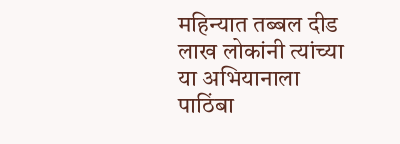महिन्यात तब्बल दीड लाख लोकांनी त्यांच्या या अभियानाला पाठिंबा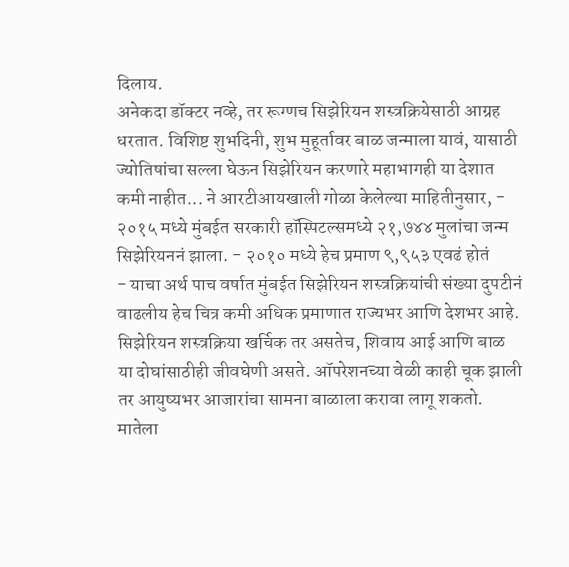दिलाय.
अनेकदा डॉक्टर नव्हे, तर रूग्णच सिझेरियन शस्त्रक्रियेसाठी आग्रह धरतात. विशिष्ट शुभदिनी, शुभ मुहूर्तावर बाळ जन्माला यावं, यासाठी ज्योतिषांचा सल्ला घेऊन सिझेरियन करणारे महाभागही या देशात कमी नाहीत... ने आरटीआयखाली गोळा केलेल्या माहितीनुसार, - २०१५ मध्ये मुंबईत सरकारी हॉस्पिटल्समध्ये २१,७४४ मुलांचा जन्म सिझेरियननं झाला. - २०१० मध्ये हेच प्रमाण ९,९५३ एवढं होतं
- याचा अर्थ पाच वर्षात मुंबईत सिझेरियन शस्त्रक्रियांची संख्या दुपटीनं वाढलीय हेच चित्र कमी अधिक प्रमाणात राज्यभर आणि देशभर आहे.
सिझेरियन शस्त्रक्रिया खर्चिक तर असतेच, शिवाय आई आणि बाळ या दोघांसाठीही जीवघेणी असते. ऑपरेशनच्या वेळी काही चूक झाली तर आयुष्यभर आजारांचा सामना बाळाला करावा लागू शकतो. मातेला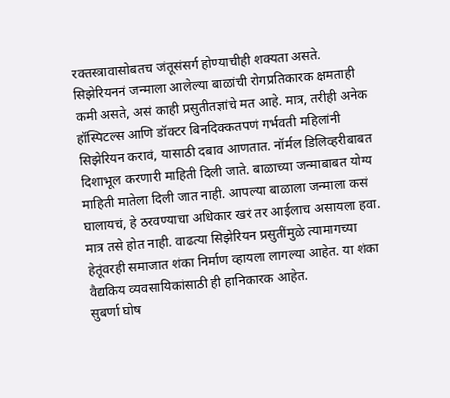रक्तस्त्रावासोबतच जंतूसंसर्ग होण्याचीही शक्यता असते. सिझेरियननं जन्माला आलेल्या बाळांची रोगप्रतिकारक क्षमताही कमी असते, असं काही प्रसुतीतज्ञांचे मत आहे. मात्र, तरीही अनेक हॉस्पिटल्स आणि डॉक्टर बिनदिक्कतपणं गर्भवती महिलांनी सिझेरियन करावं, यासाठी दबाव आणतात. नॉर्मल डिलिव्हरीबाबत दिशाभूल करणारी माहिती दिली जाते. बाळाच्या जन्माबाबत योग्य माहिती मातेला दिली जात नाही. आपल्या बाळाला जन्माला कसं घालायचं, हे ठरवण्याचा अधिकार खरं तर आईलाच असायला हवा. मात्र तसे होत नाही. वाढत्या सिझेरियन प्रसुतींमुळे त्यामागच्या हेतूंवरही समाजात शंका निर्माण व्हायला लागल्या आहेत. या शंका वैद्यकिय व्यवसायिकांसाठी ही हानिकारक आहेत.
सुबर्णा घोष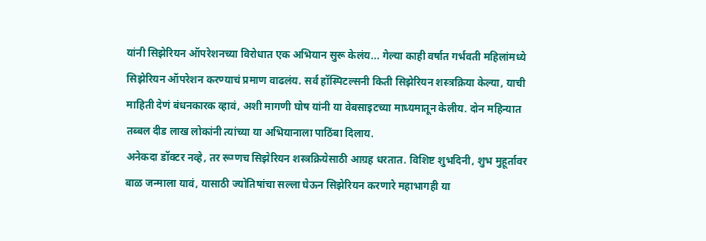यांनी सिझेरियन ऑपरेशनच्या विरोधात एक अभियान सुरू केलंय... गेल्या काही वर्षात गर्भवती महिलांमध्ये सिझेरियन ऑपरेशन करण्याचं प्रमाण वाढलंय. सर्व हॉस्पिटल्सनी किती सिझेरियन शस्त्रक्रिया केल्या, याची माहिती देणं बंधनकारक व्हावं, अशी मागणी घोष यांनी या वेबसाइटच्या माध्यमातून केलीय. दोन महिन्यात तब्बल दीड लाख लोकांनी त्यांच्या या अभियानाला पाठिंबा दिलाय.
अनेकदा डॉक्टर नव्हे, तर रूग्णच सिझेरियन शस्त्रक्रियेसाठी आग्रह धरतात. विशिष्ट शुभदिनी, शुभ मुहूर्तावर बाळ जन्माला यावं, यासाठी ज्योतिषांचा सल्ला घेऊन सिझेरियन करणारे महाभागही या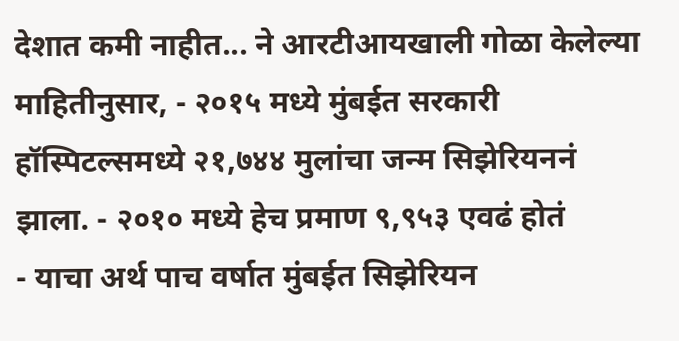देशात कमी नाहीत... ने आरटीआयखाली गोळा केलेल्या माहितीनुसार, - २०१५ मध्ये मुंबईत सरकारी हॉस्पिटल्समध्ये २१,७४४ मुलांचा जन्म सिझेरियननं झाला. - २०१० मध्ये हेच प्रमाण ९,९५३ एवढं होतं
- याचा अर्थ पाच वर्षात मुंबईत सिझेरियन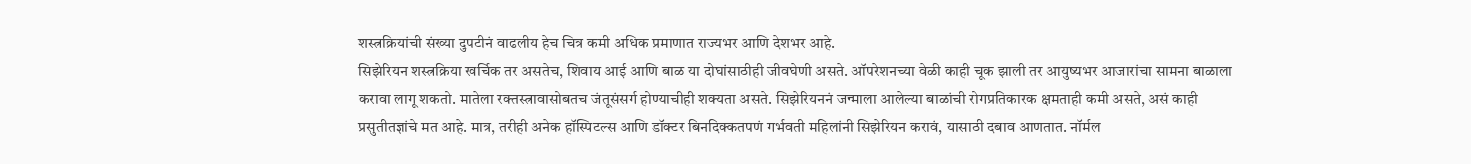शस्त्रक्रियांची संख्या दुपटीनं वाढलीय हेच चित्र कमी अधिक प्रमाणात राज्यभर आणि देशभर आहे.
सिझेरियन शस्त्रक्रिया खर्चिक तर असतेच, शिवाय आई आणि बाळ या दोघांसाठीही जीवघेणी असते. ऑपरेशनच्या वेळी काही चूक झाली तर आयुष्यभर आजारांचा सामना बाळाला करावा लागू शकतो. मातेला रक्तस्त्रावासोबतच जंतूसंसर्ग होण्याचीही शक्यता असते. सिझेरियननं जन्माला आलेल्या बाळांची रोगप्रतिकारक क्षमताही कमी असते, असं काही प्रसुतीतज्ञांचे मत आहे. मात्र, तरीही अनेक हॉस्पिटल्स आणि डॉक्टर बिनदिक्कतपणं गर्भवती महिलांनी सिझेरियन करावं, यासाठी दबाव आणतात. नॉर्मल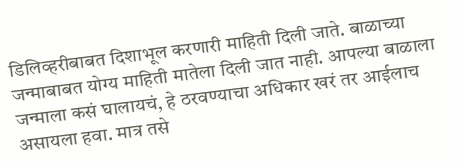डिलिव्हरीबाबत दिशाभूल करणारी माहिती दिली जाते. बाळाच्या जन्माबाबत योग्य माहिती मातेला दिली जात नाही. आपल्या बाळाला जन्माला कसं घालायचं, हे ठरवण्याचा अधिकार खरं तर आईलाच असायला हवा. मात्र तसे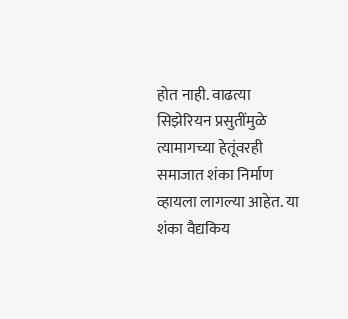होत नाही. वाढत्या सिझेरियन प्रसुतींमुळे त्यामागच्या हेतूंवरही समाजात शंका निर्माण व्हायला लागल्या आहेत. या शंका वैद्यकिय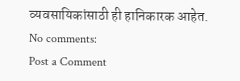व्यवसायिकांसाठी ही हानिकारक आहेत.
No comments:
Post a Comment